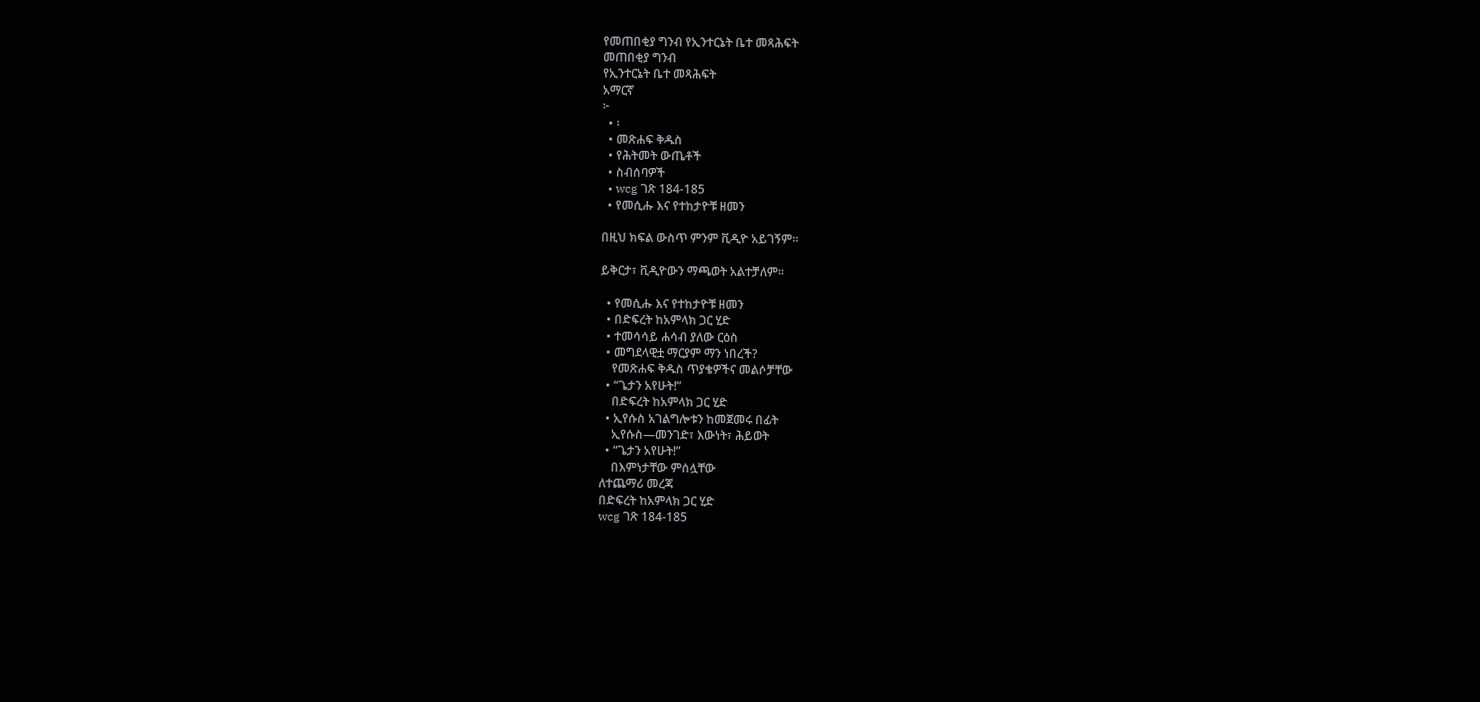የመጠበቂያ ግንብ የኢንተርኔት ቤተ መጻሕፍት
መጠበቂያ ግንብ
የኢንተርኔት ቤተ መጻሕፍት
አማርኛ
፦
  • ፡
  • መጽሐፍ ቅዱስ
  • የሕትመት ውጤቶች
  • ስብሰባዎች
  • wcg ገጽ 184-185
  • የመሲሑ እና የተከታዮቹ ዘመን

በዚህ ክፍል ውስጥ ምንም ቪዲዮ አይገኝም።

ይቅርታ፣ ቪዲዮውን ማጫወት አልተቻለም።

  • የመሲሑ እና የተከታዮቹ ዘመን
  • በድፍረት ከአምላክ ጋር ሂድ
  • ተመሳሳይ ሐሳብ ያለው ርዕስ
  • መግደላዊቷ ማርያም ማን ነበረች?
    የመጽሐፍ ቅዱስ ጥያቄዎችና መልሶቻቸው
  • “ጌታን አየሁት!”
    በድፍረት ከአምላክ ጋር ሂድ
  • ኢየሱስ አገልግሎቱን ከመጀመሩ በፊት
    ኢየሱስ—መንገድ፣ እውነት፣ ሕይወት
  • “ጌታን አየሁት!”
    በእምነታቸው ምሰሏቸው
ለተጨማሪ መረጃ
በድፍረት ከአምላክ ጋር ሂድ
wcg ገጽ 184-185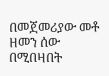በመጀመሪያው መቶ ዘመን ሰው በሚበዛበት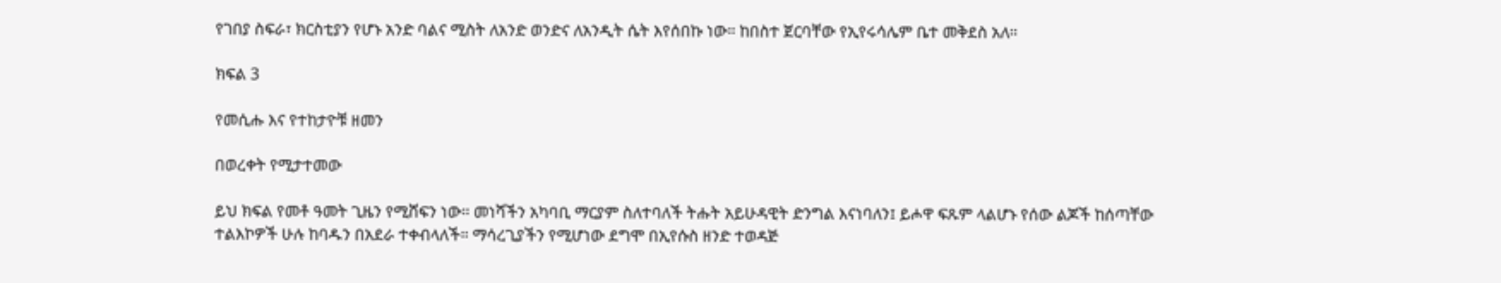የገበያ ስፍራ፣ ክርስቲያን የሆኑ አንድ ባልና ሚስት ለአንድ ወንድና ለአንዲት ሴት እየሰበኩ ነው። ከበስተ ጀርባቸው የኢየሩሳሌም ቤተ መቅደስ አለ።

ክፍል 3

የመሲሑ እና የተከታዮቹ ዘመን

በወረቀት የሚታተመው

ይህ ክፍል የመቶ ዓመት ጊዜን የሚሸፍን ነው። መነሻችን አካባቢ ማርያም ስለተባለች ትሑት አይሁዳዊት ድንግል እናነባለን፤ ይሖዋ ፍጹም ላልሆኑ የሰው ልጆች ከሰጣቸው ተልእኮዎች ሁሉ ከባዱን በአደራ ተቀብላለች። ማሳረጊያችን የሚሆነው ደግሞ በኢየሱስ ዘንድ ተወዳጅ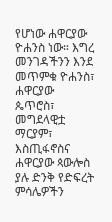የሆነው ሐዋርያው ዮሐንስ ነው። እግረ መንገዳችንን እንደ መጥምቁ ዮሐንስ፣ ሐዋርያው ጴጥሮስ፣ መግደላዊቷ ማርያም፣ እስጢፋኖስና ሐዋርያው ጳውሎስ ያሉ ድንቅ የድፍረት ምሳሌዎችን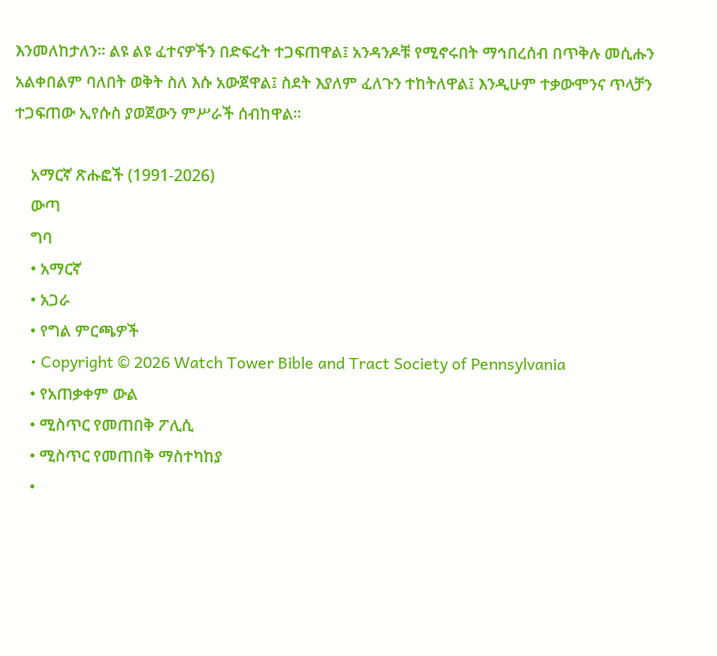እንመለከታለን። ልዩ ልዩ ፈተናዎችን በድፍረት ተጋፍጠዋል፤ አንዳንዶቹ የሚኖሩበት ማኅበረሰብ በጥቅሉ መሲሑን አልቀበልም ባለበት ወቅት ስለ እሱ አውጀዋል፤ ስደት እያለም ፈለጉን ተከትለዋል፤ እንዲሁም ተቃውሞንና ጥላቻን ተጋፍጠው ኢየሱስ ያወጀውን ምሥራች ሰብከዋል።

    አማርኛ ጽሑፎች (1991-2026)
    ውጣ
    ግባ
    • አማርኛ
    • አጋራ
    • የግል ምርጫዎች
    • Copyright © 2026 Watch Tower Bible and Tract Society of Pennsylvania
    • የአጠቃቀም ውል
    • ሚስጥር የመጠበቅ ፖሊሲ
    • ሚስጥር የመጠበቅ ማስተካከያ
    •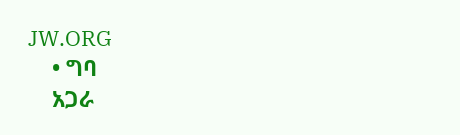JW.ORG
    • ግባ
    አጋራ